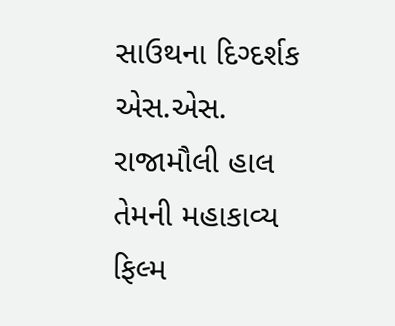સાઉથના દિગ્દર્શક એસ.એસ. રાજામૌલી હાલ તેમની મહાકાવ્ય ફિલ્મ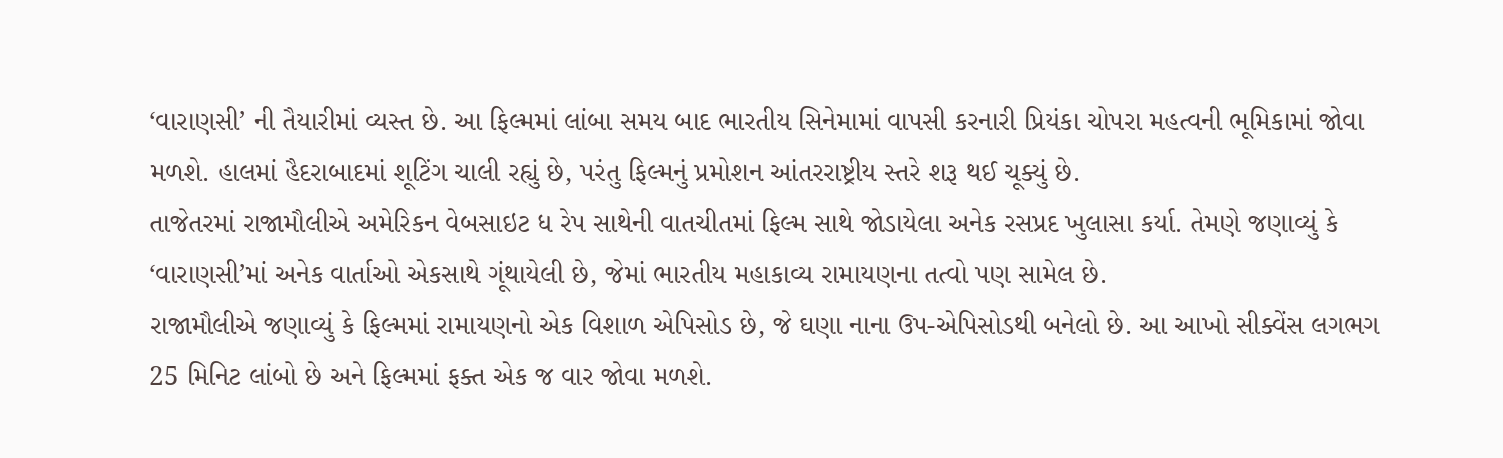‘વારાણસી’ ની તૈયારીમાં વ્યસ્ત છે. આ ફિલ્મમાં લાંબા સમય બાદ ભારતીય સિનેમામાં વાપસી કરનારી પ્રિયંકા ચોપરા મહત્વની ભૂમિકામાં જોવા મળશે. હાલમાં હૈદરાબાદમાં શૂટિંગ ચાલી રહ્યું છે, પરંતુ ફિલ્મનું પ્રમોશન આંતરરાષ્ટ્રીય સ્તરે શરૂ થઈ ચૂક્યું છે.
તાજેતરમાં રાજામૌલીએ અમેરિકન વેબસાઇટ ધ રેપ સાથેની વાતચીતમાં ફિલ્મ સાથે જોડાયેલા અનેક રસપ્રદ ખુલાસા કર્યા. તેમણે જણાવ્યું કે ‘વારાણસી’માં અનેક વાર્તાઓ એકસાથે ગૂંથાયેલી છે, જેમાં ભારતીય મહાકાવ્ય રામાયણના તત્વો પણ સામેલ છે.
રાજામૌલીએ જણાવ્યું કે ફિલ્મમાં રામાયણનો એક વિશાળ એપિસોડ છે, જે ઘણા નાના ઉપ-એપિસોડથી બનેલો છે. આ આખો સીક્વેંસ લગભગ 25 મિનિટ લાંબો છે અને ફિલ્મમાં ફક્ત એક જ વાર જોવા મળશે.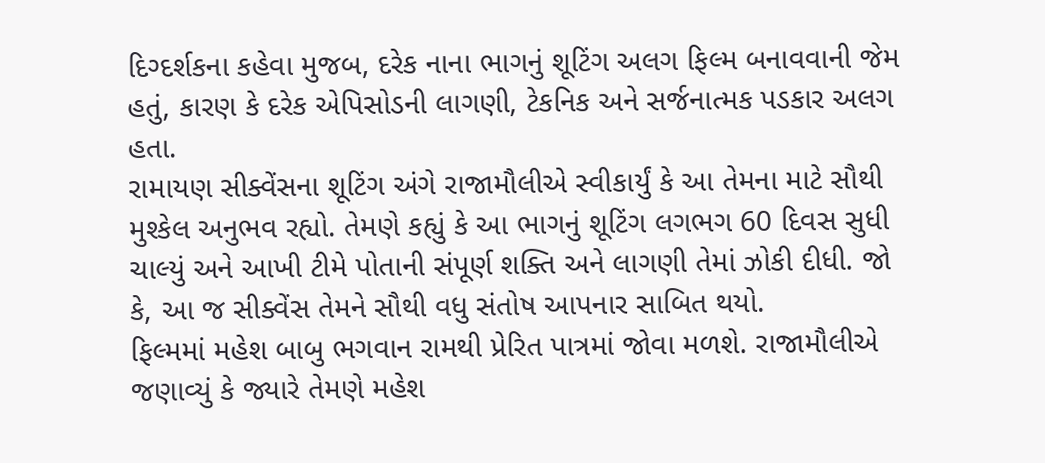દિગ્દર્શકના કહેવા મુજબ, દરેક નાના ભાગનું શૂટિંગ અલગ ફિલ્મ બનાવવાની જેમ હતું, કારણ કે દરેક એપિસોડની લાગણી, ટેકનિક અને સર્જનાત્મક પડકાર અલગ હતા.
રામાયણ સીક્વેંસના શૂટિંગ અંગે રાજામૌલીએ સ્વીકાર્યું કે આ તેમના માટે સૌથી મુશ્કેલ અનુભવ રહ્યો. તેમણે કહ્યું કે આ ભાગનું શૂટિંગ લગભગ 60 દિવસ સુધી ચાલ્યું અને આખી ટીમે પોતાની સંપૂર્ણ શક્તિ અને લાગણી તેમાં ઝોકી દીધી. જો કે, આ જ સીક્વેંસ તેમને સૌથી વધુ સંતોષ આપનાર સાબિત થયો.
ફિલ્મમાં મહેશ બાબુ ભગવાન રામથી પ્રેરિત પાત્રમાં જોવા મળશે. રાજામૌલીએ જણાવ્યું કે જ્યારે તેમણે મહેશ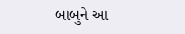બાબુને આ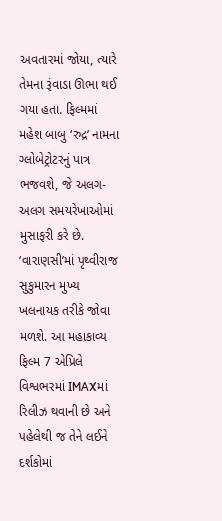અવતારમાં જોયા, ત્યારે તેમના રૂંવાડા ઊભા થઈ ગયા હતા. ફિલ્મમાં મહેશ બાબુ ‘રુદ્ર’ નામના ગ્લોબેટ્રોટરનું પાત્ર ભજવશે, જે અલગ-અલગ સમયરેખાઓમાં મુસાફરી કરે છે.
‘વારાણસી’માં પૃથ્વીરાજ સુકુમારન મુખ્ય ખલનાયક તરીકે જોવા મળશે. આ મહાકાવ્ય ફિલ્મ 7 એપ્રિલે વિશ્વભરમાં IMAXમાં રિલીઝ થવાની છે અને પહેલેથી જ તેને લઈને દર્શકોમાં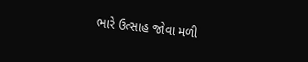ભારે ઉત્સાહ જોવા મળી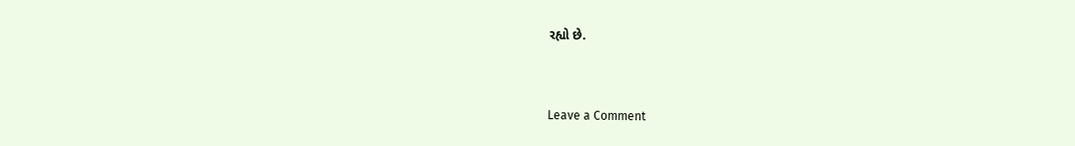રહ્યો છે.


Leave a Comment